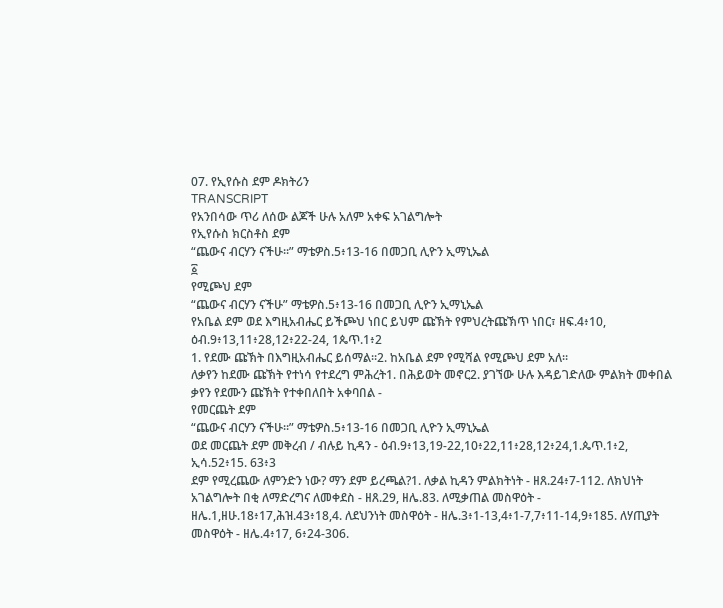07. የኢየሱስ ደም ዶክትሪን
TRANSCRIPT
የአንበሳው ጥሪ ለሰው ልጆች ሁሉ አለም አቀፍ አገልግሎት
የኢየሱስ ክርስቶስ ደም
“ጨውና ብርሃን ናችሁ።” ማቴዎስ.5፥13-16 በመጋቢ ሊዮን ኢማኒኤል
፩
የሚጮህ ደም
“ጨውና ብርሃን ናችሁ” ማቴዎስ.5፥13-16 በመጋቢ ሊዮን ኢማኒኤል
የአቤል ደም ወደ እግዚአብሔር ይችጮህ ነበር ይህም ጩኽት የምህረትጩኽጥ ነበር፣ ዘፍ.4፥10, ዕብ.9፥13,11፥28,12፥22-24, 1ጴጥ.1፥2
1. የደሙ ጩኽት በእግዚአብሔር ይሰማል።2. ከአቤል ደም የሚሻል የሚጮህ ደም አለ።
ለቃየን ከደሙ ጩኽት የተነሳ የተደረግ ምሕረት1. በሕይወት መኖር2. ያገኘው ሁሉ እዳይገድለው ምልክት መቀበል
ቃየን የደሙን ጩኽት የተቀበለበት አቀባበል -
የመርጨት ደም
“ጨውና ብርሃን ናችሁ።” ማቴዎስ.5፥13-16 በመጋቢ ሊዮን ኢማኒኤል
ወደ መርጨት ደም መቅረብ / ብሉይ ኪዳን - ዕብ.9፥13,19-22,10፥22,11፥28,12፥24,1.ጴጥ.1፥2, ኢሳ.52፥15. 63፥3
ደም የሚረጨው ለምንድን ነው? ማን ደም ይረጫል?1. ለቃል ኪዳን ምልክትነት - ዘጸ.24፥7-112. ለክህነት አገልግሎት በቂ ለማድረግና ለመቀደስ - ዘጸ.29, ዘሌ.83. ለሚቃጠል መስዋዕት - ዘሌ.1,ዘሁ.18፥17,ሕዝ.43፥18,4. ለደህንነት መስዋዕት - ዘሌ.3፥1-13,4፥1-7,7፥11-14,9፥185. ለሃጢያት መስዋዕት - ዘሌ.4፥17, 6፥24-306.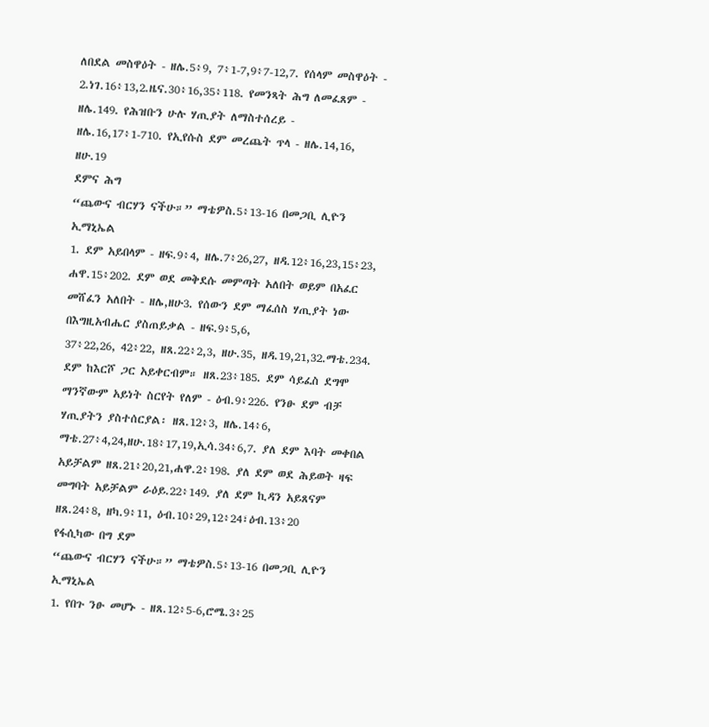ለበደል መስዋዕት - ዘሌ.5፥9, 7፥1-7,9፥7-12,7. የሰላም መስዋዕት - 2.ነገ.16፥13,2.ዜና.30፥16,35፥118. የመንጻት ሕግ ለመፈጸም - ዘሌ.149. የሕዝቡን ሁሉ ሃጢያት ለማስተሰረይ - ዘሌ.16,17፥1-710. የኢየሱስ ደም መረጨት ጥላ - ዘሌ.14,16, ዘሁ.19
ደምና ሕግ
“ጨውና ብርሃን ናችሁ።” ማቴዎስ.5፥13-16 በመጋቢ ሊዮን ኢማኒኤል
1. ደም አይበላም - ዘፍ.9፥4, ዘሌ.7፥26,27, ዘዳ.12፥16,23,15፥23, ሐዋ.15፥202. ደም ወደ መቅደሱ መምጣት አለበት ወይም በአፈር መሸፈን አለበት - ዘሌ,ዘሁ3. የሰውን ደም ማፈሰስ ሃጢያት ነው በእግዚአብሔር ያስጠይቃል - ዘፍ.9፥5,6,
37፥22,26, 42፥22, ዘጸ.22፥2,3, ዘሁ.35, ዘዳ.19,21,32.ማቴ.234. ደም ከእርሾ ጋር አይቀርብም። ዘጸ.23፥185. ደም ሳይፈስ ደግሞ ማንኛውም አይነት ስርየት የለም - ዕብ.9፥226. የንፁ ደም ብቻ ሃጢያትን ያስተሰርያል፡ ዘጸ.12፥3, ዘሌ.14፥6,
ማቴ.27፥4,24,ዘሁ.18፥17,19,ኢሳ.34፥6,7. ያለ ደም እባት መቀበል አይቻልም ዘጸ.21፥20,21,ሐዋ.2፥198. ያለ ደም ወደ ሕይወት ዛፍ መግባት አይቻልም ራዕይ.22፥149. ያለ ደም ኪዳን አይጸናም ዘጸ.24፥8, ዘካ.9፥11, ዕብ.10፥29,12፥24፣ዕብ.13፥20
የፋሲካው በግ ደም
“ጨውና ብርሃን ናችሁ።” ማቴዎስ.5፥13-16 በመጋቢ ሊዮን ኢማኒኤል
1. የበጉ ንፁ መሆኑ - ዘጸ.12፥5-6,ሮሜ.3፥25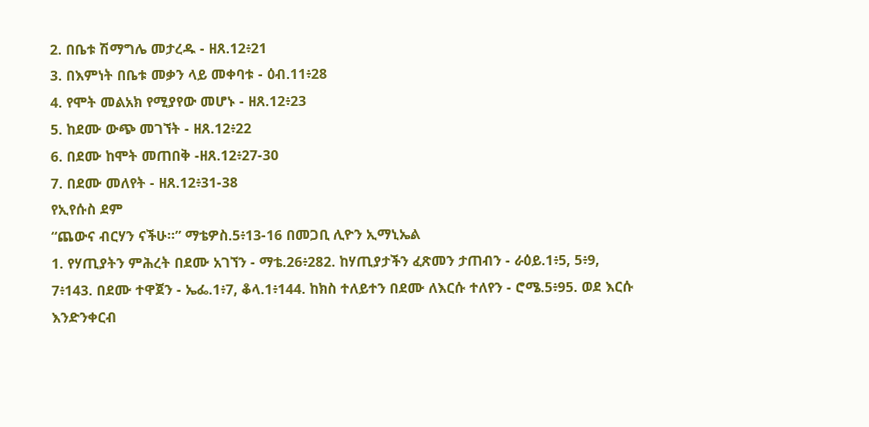2. በቤቱ ሽማግሌ መታረዱ - ዘጸ.12፥21
3. በእምነት በቤቱ መቃን ላይ መቀባቱ - ዕብ.11፥28
4. የሞት መልአክ የሚያየው መሆኑ - ዘጸ.12፥23
5. ከደሙ ውጭ መገኘት - ዘጸ.12፥22
6. በደሙ ከሞት መጠበቅ -ዘጸ.12፥27-30
7. በደሙ መለየት - ዘጸ.12፥31-38
የኢየሱስ ደም
“ጨውና ብርሃን ናችሁ።” ማቴዎስ.5፥13-16 በመጋቢ ሊዮን ኢማኒኤል
1. የሃጢያትን ምሕረት በደሙ አገኘን - ማቴ.26፥282. ከሃጢያታችን ፈጽመን ታጠብን - ራዕይ.1፥5, 5፥9, 7፥143. በደሙ ተዋጀን - ኤፌ.1፥7, ቆላ.1፥144. ከክስ ተለይተን በደሙ ለእርሱ ተለየን - ሮሜ.5፥95. ወደ እርሱ እንድንቀርብ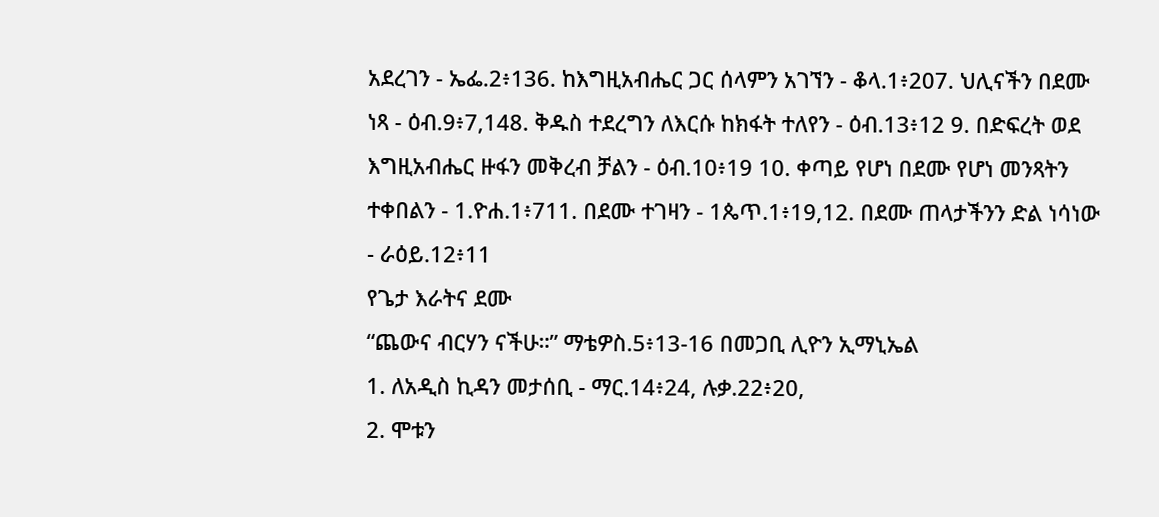አደረገን - ኤፌ.2፥136. ከእግዚአብሔር ጋር ሰላምን አገኘን - ቆላ.1፥207. ህሊናችን በደሙ ነጻ - ዕብ.9፥7,148. ቅዱስ ተደረግን ለእርሱ ከክፋት ተለየን - ዕብ.13፥12 9. በድፍረት ወደ እግዚአብሔር ዙፋን መቅረብ ቻልን - ዕብ.10፥19 10. ቀጣይ የሆነ በደሙ የሆነ መንጻትን ተቀበልን - 1.ዮሐ.1፥711. በደሙ ተገዛን - 1ጴጥ.1፥19,12. በደሙ ጠላታችንን ድል ነሳነው - ራዕይ.12፥11
የጌታ እራትና ደሙ
“ጨውና ብርሃን ናችሁ።” ማቴዎስ.5፥13-16 በመጋቢ ሊዮን ኢማኒኤል
1. ለአዲስ ኪዳን መታሰቢ - ማር.14፥24, ሉቃ.22፥20,
2. ሞቱን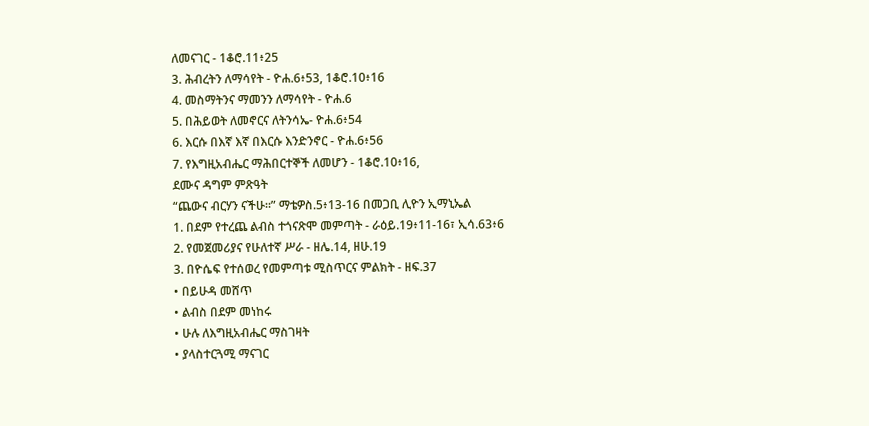ለመናገር - 1ቆሮ.11፥25
3. ሕብረትን ለማሳየት - ዮሐ.6፥53, 1ቆሮ.10፥16
4. መስማትንና ማመንን ለማሳየት - ዮሐ.6
5. በሕይወት ለመኖርና ለትንሳኤ- ዮሐ.6፥54
6. እርሱ በእኛ እኛ በእርሱ እንድንኖር - ዮሐ.6፥56
7. የእግዚአብሔር ማሕበርተኞች ለመሆን - 1ቆሮ.10፥16,
ደሙና ዳግም ምጽዓት
“ጨውና ብርሃን ናችሁ።” ማቴዎስ.5፥13-16 በመጋቢ ሊዮን ኢማኒኤል
1. በደም የተረጨ ልብስ ተጎናጽሞ መምጣት - ራዕይ.19፥11-16፣ ኢሳ.63፥6
2. የመጀመሪያና የሁለተኛ ሥራ - ዘሌ.14, ዘሁ.19
3. በዮሴፍ የተሰወረ የመምጣቱ ሚስጥርና ምልክት - ዘፍ.37
• በይሁዳ መሸጥ
• ልብስ በደም መነከሩ
• ሁሉ ለእግዚአብሔር ማስገዛት
• ያላስተርጓሚ ማናገር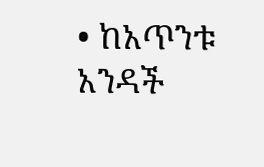• ከአጥንቱ አንዳች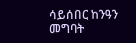ሳይሰበር ከንዓን መግባት